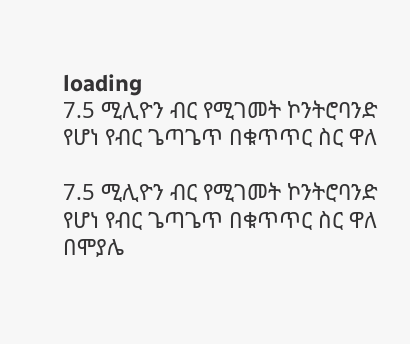loading
7.5 ሚሊዮን ብር የሚገመት ኮንትሮባንድ የሆነ የብር ጌጣጌጥ በቁጥጥር ስር ዋለ

7.5 ሚሊዮን ብር የሚገመት ኮንትሮባንድ የሆነ የብር ጌጣጌጥ በቁጥጥር ስር ዋለ
በሞያሌ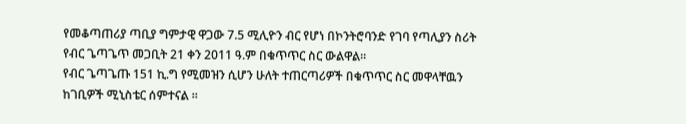የመቆጣጠሪያ ጣቢያ ግምታዊ ዋጋው 7.5 ሚሊዮን ብር የሆነ በኮንትሮባንድ የገባ የጣሊያን ስሪት የብር ጌጣጌጥ መጋቢት 21 ቀን 2011 ዓ.ም በቁጥጥር ስር ውልዋል፡፡
የብር ጌጣጌጡ 151 ኪ.ግ የሚመዝን ሲሆን ሁለት ተጠርጣሪዎች በቁጥጥር ስር መዋላቸዉን ከገቢዎች ሚኒስቴር ሰምተናል ፡፡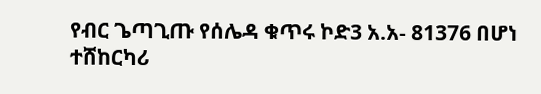የብር ጌጣጊጡ የሰሌዳ ቁጥሩ ኮድ3 አ.አ- 81376 በሆነ ተሸከርካሪ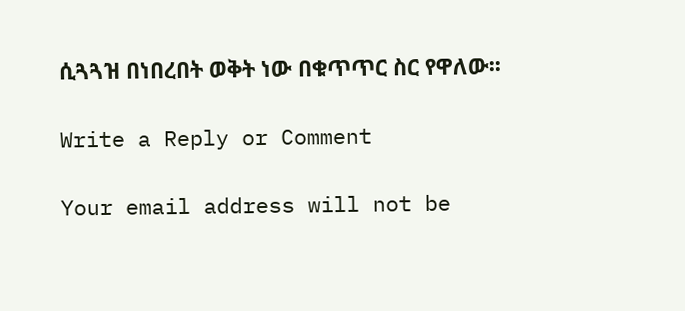ሲጓጓዝ በነበረበት ወቅት ነው በቁጥጥር ስር የዋለው፡፡

Write a Reply or Comment

Your email address will not be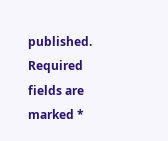published. Required fields are marked *